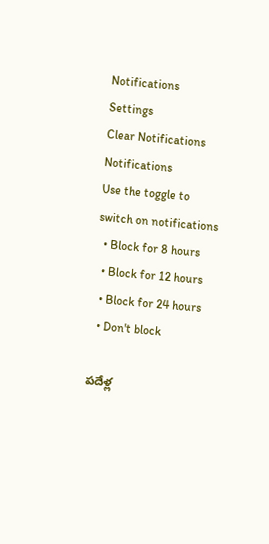Notifications
Settings
Clear Notifications
Notifications
Use the toggle to switch on notifications
  • Block for 8 hours
  • Block for 12 hours
  • Block for 24 hours
  • Don't block

పదేళ్ల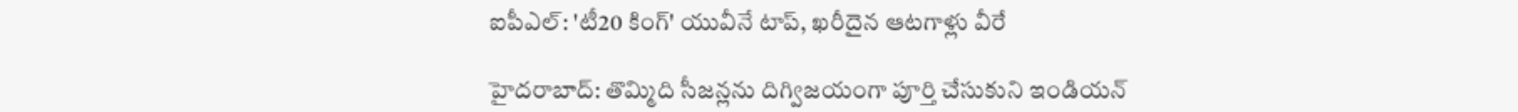ఐపీఎల్: 'టీ20 కింగ్' యువీనే టాప్, ఖరీదైన ఆటగాళ్లు వీరే

హైదరాబాద్: తొమ్మిది సీజన్లను దిగ్విజయంగా పూర్తి చేసుకుని ఇండియన్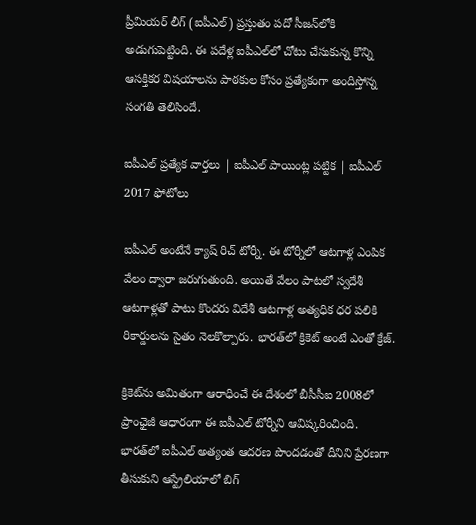ప్రీమియర్ లీగ్ (ఐపీఎల్) ప్రస్తుతం పదో సీజన్‌లోకి అడుగుపెట్టింది. ఈ పదేళ్ల ఐపీఎల్‌లో చోటు చేసుకున్న కొన్ని ఆసక్తికర విషయాలను పాఠకుల కోసం ప్రత్యేకంగా అందిస్తోన్న సంగతి తెలిసిందే.

ఐపీఎల్ ప్రత్యేక వార్తలు | ఐపీఎల్ పాయింట్ల పట్టిక | ఐపీఎల్ 2017 ఫోటోలు

ఐపీఎల్ అంటేనే క్యాష్ రిచ్ టోర్నీ. ఈ టోర్నీలో ఆటగాళ్ల ఎంపిక వేలం ద్వారా జరుగుతుంది. అయితే వేలం పాటలో స్వదేశీ ఆటగాళ్లతో పాటు కొందరు విదేశీ ఆటగాళ్ల అత్యధిక ధర పలికి రికార్డులను సైతం నెలకొల్పారు. భారత్‌లో క్రికెట్ అంటే ఎంతో క్రేజ్.

క్రికెట్‌ను అమితంగా ఆరాధించే ఈ దేశంలో బీసీసీఐ 2008లో ప్రాంఛైజీ ఆధారంగా ఈ ఐపీఎల్ టోర్నీని ఆవిష్కరించింది. భారత్‌లో ఐపీఎల్ అత్యంత ఆదరణ పొందడంతో దీనిని ప్రేరణగా తీసుకుని ఆస్ట్రేలియాలో బిగ్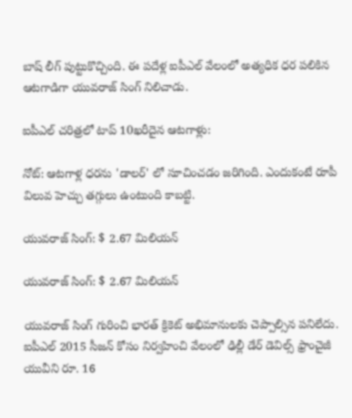బాష్ లీగ్ పుట్టుకొచ్చింది. ఈ పదేళ్ల ఐపీఎల్ వేలంలో అత్యధిక ధర పలికిన ఆటగాడిగా యువరాజ్ సింగ్ నిలిచాడు.

ఐపీఎల్ చరిత్రలో టాప్ 10ఖరీదైన ఆటగాళ్లు:

నోట్: ఆటగాళ్ల ధరను 'డాలర్' లో సూచించడం జరిగింది. ఎందుకంటే రూపీ విలువ హెచ్చు తగ్గులు ఉంటుంది కాబట్టి.

యువరాజ్ సింగ్: $ 2.67 మిలియన్

యువరాజ్ సింగ్: $ 2.67 మిలియన్

యువరాజ్ సింగ్ గురించి భారత్ క్రికెట్ అభిమానులకు చెప్పాల్సిన పనిలేదు. ఐపీఎల్ 2015 సీజన్‌ కోసం నిర్వహించి వేలంలో ఢిల్లీ డేర్ డెవిల్స్ ఫ్రాంచైజీ యువీని రూ. 16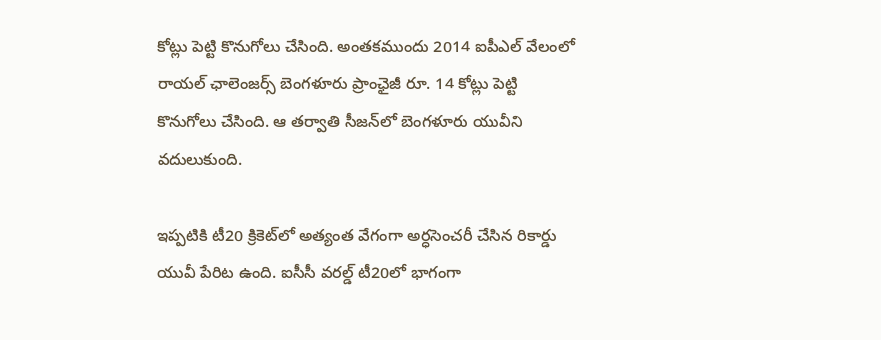కోట్లు పెట్టి కొనుగోలు చేసింది. అంతకముందు 2014 ఐపీఎల్ వేలంలో రాయల్ ఛాలెంజర్స్ బెంగళూరు ప్రాంఛైజీ రూ. 14 కోట్లు పెట్టి కొనుగోలు చేసింది. ఆ తర్వాతి సీజన్‌లో బెంగళూరు యువీని వదులుకుంది.

ఇప్పటికి టీ20 క్రికెట్‌లో అత్యంత వేగంగా అర్ధసెంచరీ చేసిన రికార్డు యువీ పేరిట ఉంది. ఐసీసీ వరల్డ్ టీ20లో భాగంగా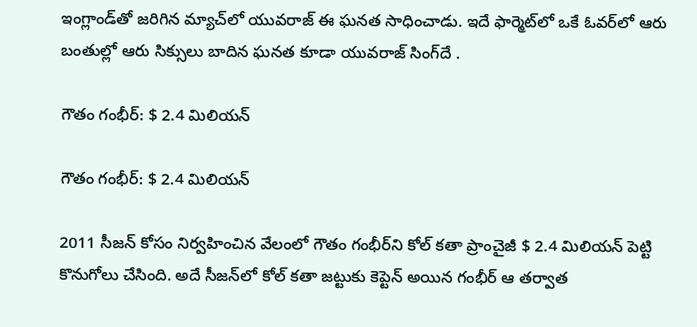ఇంగ్లాండ్‌తో జరిగిన మ్యాచ్‌లో యువరాజ్ ఈ ఘనత సాధించాడు. ఇదే ఫార్మెట్‌లో ఒకే ఓవర్‌లో ఆరు బంతుల్లో ఆరు సిక్సులు బాదిన ఘనత కూడా యువరాజ్ సింగ్‌దే .

గౌతం గంభీర్: $ 2.4 మిలియన్

గౌతం గంభీర్: $ 2.4 మిలియన్

2011 సీజన్ కోసం నిర్వహించిన వేలంలో గౌతం గంభీర్‌ని కోల్ కతా ప్రాంచైజీ $ 2.4 మిలియన్ పెట్టి కొనుగోలు చేసింది. అదే సీజన్‌లో కోల్ కతా జట్టుకు కెప్టెన్ అయిన గంభీర్ ఆ తర్వాత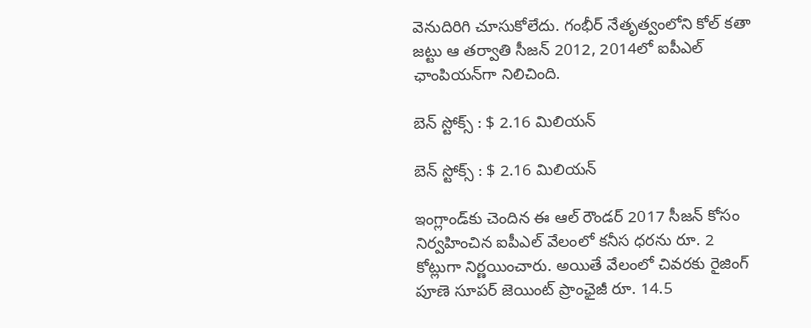వెనుదిరిగి చూసుకోలేదు. గంభీర్ నేతృత్వంలోని కోల్ కతా జట్టు ఆ తర్వాతి సీజన్ 2012, 2014లో ఐపీఎల్ ఛాంపియన్‌గా నిలిచింది.

బెన్ స్టోక్స్ : $ 2.16 మిలియన్

బెన్ స్టోక్స్ : $ 2.16 మిలియన్

ఇంగ్లాండ్‌కు చెందిన ఈ ఆల్ రౌండర్‌ 2017 సీజన్ కోసం నిర్వహించిన ఐపీఎల్ వేలంలో కనీస ధరను రూ. 2 కోట్లుగా నిర్ణయించారు. అయితే వేలంలో చివరకు రైజింగ్ పూణె సూపర్ జెయింట్ ప్రాంఛైజీ రూ. 14.5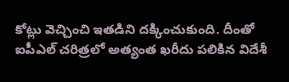కోట్లు వెచ్చించి ఇతడిని దక్కించుకుంది. దీంతో ఐపీఎల్ చరిత్రలో అత్యంత ఖరీదు పలికిన విదేశీ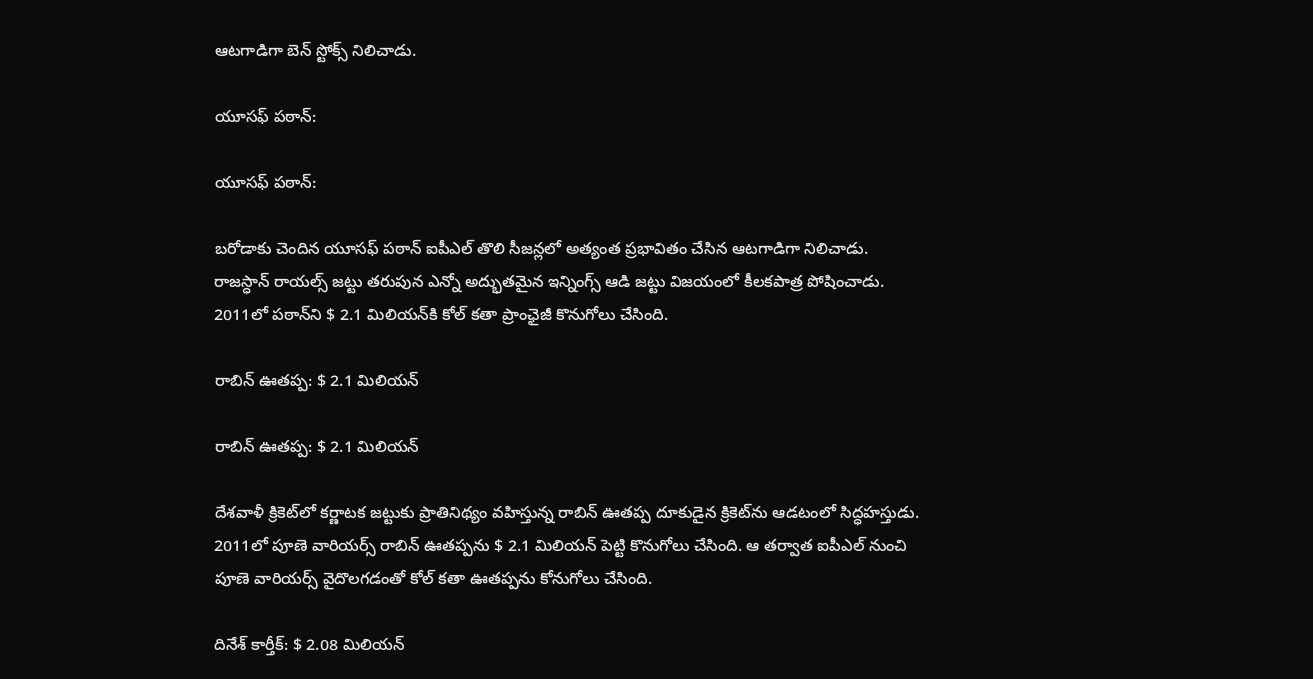ఆటగాడిగా బెన్ స్టోక్స్ నిలిచాడు.

యూసఫ్ పఠాన్:

యూసఫ్ పఠాన్:

బరోడాకు చెందిన యూసఫ్ పఠాన్ ఐపీఎల్ తొలి సీజన్లలో అత్యంత ప్రభావితం చేసిన ఆటగాడిగా నిలిచాడు. రాజస్ధాన్ రాయల్స్ జట్టు తరుపున ఎన్నో అద్భుతమైన ఇన్నింగ్స్ ఆడి జట్టు విజయంలో కీలకపాత్ర పోషించాడు. 2011లో పఠాన్‌ని $ 2.1 మిలియన్‌కి కోల్ కతా ప్రాంఛైజీ కొనుగోలు చేసింది.

రాబిన్ ఊతప్ప: $ 2.1 మిలియన్

రాబిన్ ఊతప్ప: $ 2.1 మిలియన్

దేశవాళీ క్రికెట్‌లో కర్ణాటక జట్టుకు ప్రాతినిథ్యం వహిస్తున్న రాబిన్ ఊతప్ప దూకుడైన క్రికెట్‌ను ఆడటంలో సిద్ధహస్తుడు. 2011లో పూణె వారియర్స్ రాబిన్ ఊతప్పను $ 2.1 మిలియన్ పెట్టి కొనుగోలు చేసింది. ఆ తర్వాత ఐపీఎల్ నుంచి పూణె వారియర్స్ వైదొలగడంతో కోల్ కతా ఊతప్పను కోనుగోలు చేసింది.

దినేశ్ కార్తీక్: $ 2.08 మిలియన్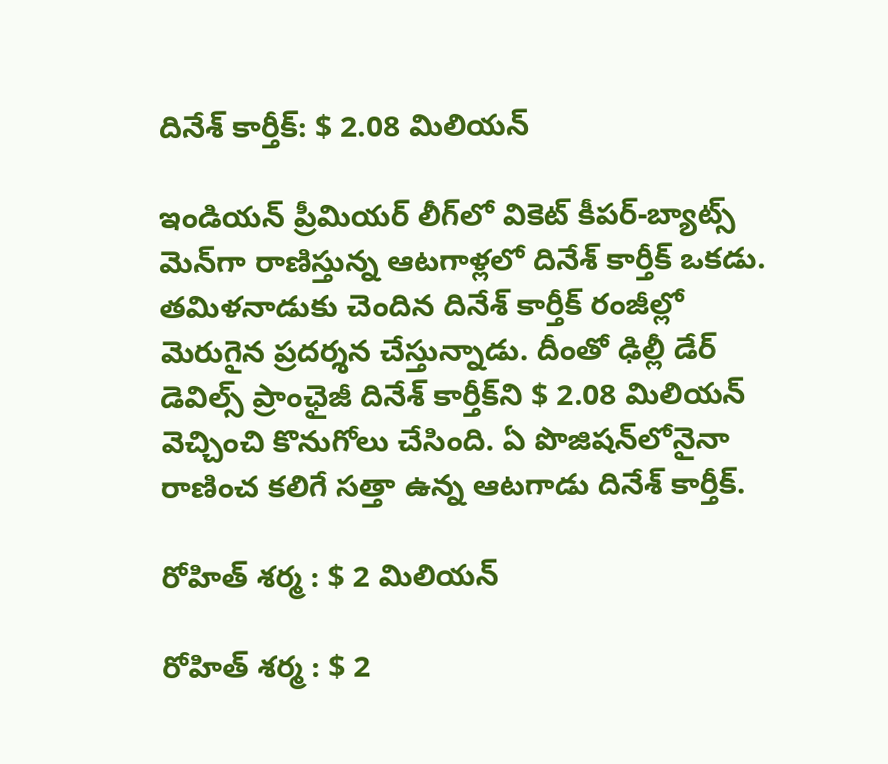దినేశ్ కార్తీక్: $ 2.08 మిలియన్

ఇండియన్ ప్రీమియర్ లీగ్‌లో వికెట్ కీపర్-బ్యాట్స్ మెన్‌గా రాణిస్తున్న ఆటగాళ్లలో దినేశ్ కార్తీక్ ఒకడు. తమిళనాడుకు చెందిన దినేశ్ కార్తీక్ రంజీల్లో మెరుగైన ప్రదర్శన చేస్తున్నాడు. దీంతో ఢిల్లీ డేర్ డెవిల్స్ ప్రాంఛైజీ దినేశ్ కార్తీక్‌ని $ 2.08 మిలియన్ వెచ్చించి కొనుగోలు చేసింది. ఏ పొజిషన్‌లోనైనా రాణించ కలిగే సత్తా ఉన్న ఆటగాడు దినేశ్ కార్తీక్.

రోహిత్ శర్మ : $ 2 మిలియన్

రోహిత్ శర్మ : $ 2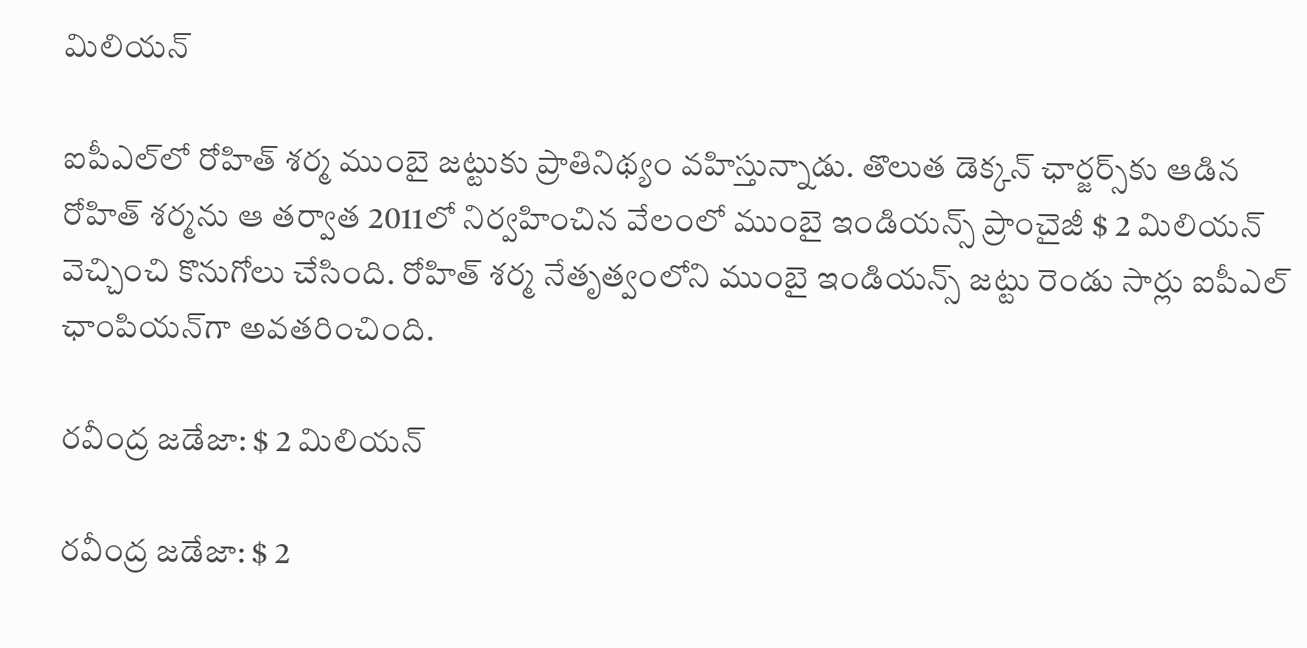మిలియన్

ఐపీఎల్‌లో రోహిత్ శర్మ ముంబై జట్టుకు ప్రాతినిథ్యం వహిస్తున్నాడు. తొలుత డెక్కన్ ఛార్జర్స్‌కు ఆడిన రోహిత్ శర్మను ఆ తర్వాత 2011లో నిర్వహించిన వేలంలో ముంబై ఇండియన్స్ ప్రాంచైజీ $ 2 మిలియన్ వెచ్చించి కొనుగోలు చేసింది. రోహిత్ శర్మ నేతృత్వంలోని ముంబై ఇండియన్స్ జట్టు రెండు సార్లు ఐపీఎల్ ఛాంపియన్‌గా అవతరించింది.

రవీంద్ర జడేజా: $ 2 మిలియన్

రవీంద్ర జడేజా: $ 2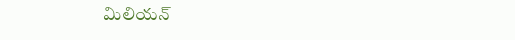మిలియన్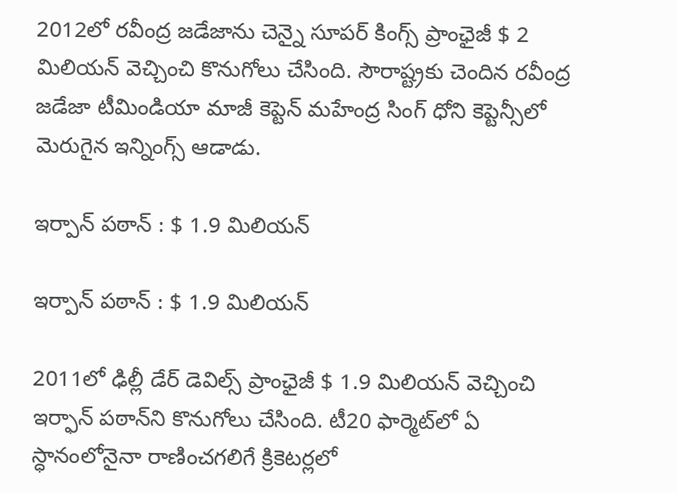2012లో రవీంద్ర జడేజాను చెన్నై సూపర్ కింగ్స్ ప్రాంఛైజీ $ 2 మిలియన్ వెచ్చించి కొనుగోలు చేసింది. సౌరాష్ట్రకు చెందిన రవీంద్ర జడేజా టీమిండియా మాజీ కెప్టెన్ మహేంద్ర సింగ్ ధోని కెప్టెన్సీలో మెరుగైన ఇన్నింగ్స్ ఆడాడు.

ఇర్పాన్ పఠాన్ : $ 1.9 మిలియన్

ఇర్పాన్ పఠాన్ : $ 1.9 మిలియన్

2011లో ఢిల్లీ డేర్ డెవిల్స్ ప్రాంఛైజీ $ 1.9 మిలియన్ వెచ్చించి ఇర్ఫాన్ పఠాన్‌ని కొనుగోలు చేసింది. టీ20 ఫార్మెట్‌లో ఏ స్ధానంలోనైనా రాణించగలిగే క్రికెటర్లలో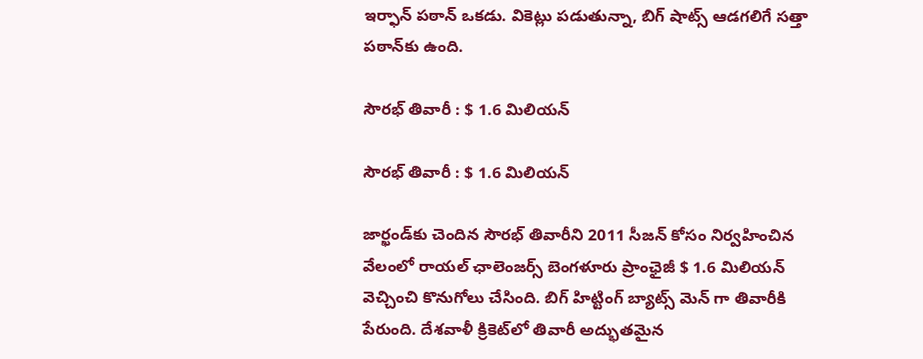ఇర్ఫాన్ పఠాన్ ఒకడు. వికెట్లు పడుతున్నా, బిగ్ షాట్స్ ఆడగలిగే సత్తా పఠాన్‌కు ఉంది.

సౌరభ్ తివారీ : $ 1.6 మిలియన్

సౌరభ్ తివారీ : $ 1.6 మిలియన్

జార్ఖండ్‌కు చెందిన సౌరభ్ తివారీని 2011 సీజన్ కోసం నిర్వహించిన వేలంలో రాయల్ ఛాలెంజర్స్ బెంగళూరు ప్రాంఛైజీ $ 1.6 మిలియన్ వెచ్చించి కొనుగోలు చేసింది. బిగ్ హిట్టింగ్ బ్యాట్స్ మెన్ గా తివారీకి పేరుంది. దేశవాళీ క్రికెట్‌లో తివారీ అద్భుతమైన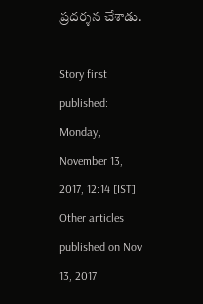ప్రదర్శన చేశాడు.

Story first published: Monday, November 13, 2017, 12:14 [IST]
Other articles published on Nov 13, 2017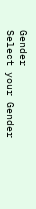Gender
Select your Gender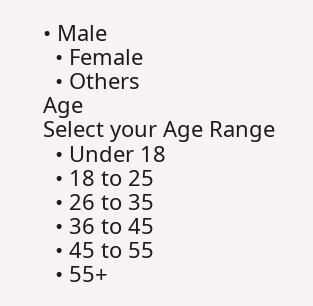• Male
  • Female
  • Others
Age
Select your Age Range
  • Under 18
  • 18 to 25
  • 26 to 35
  • 36 to 45
  • 45 to 55
  • 55+